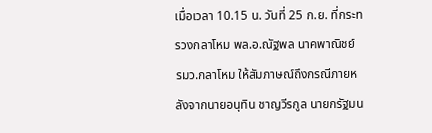เมื่อเวลา 10.15 น. วันที่ 25 ก.ย. ที่กระทรวงกลาโหม พล.อ.ณัฐพล นาคพาณิชย์ รมว.กลาโหม ให้สัมภาษณ์ถึงกรณีภายหลังจากนายอนุทิน ชาญวีรกูล นายกรัฐมน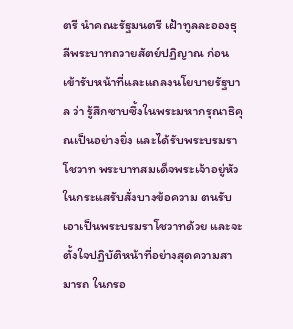ตรี นำคณะรัฐมนตรี เฝ้าทูลละอองธุลีพระบาทถวายสัตย์ปฏิญาณ ก่อนเข้ารับหน้าที่และแถลงนโยบายรัฐบาล ว่า รู้สึกซาบซึ้งในพระมหากรุณาธิคุณเป็นอย่างยิ่ง และได้รับพระบรมราโชวาท พระบาทสมเด็จพระเจ้าอยู่หัว ในกระแสรับสั่งบางข้อความ ตนรับเอาเป็นพระบรมราโชวาทด้วย และจะตั้งใจปฏิบัติหน้าที่อย่างสุดความสามารถ ในกรอ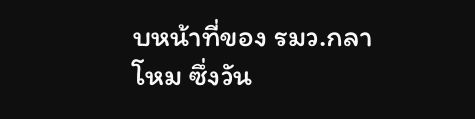บหน้าที่ของ รมว.กลาโหม ซึ่งวัน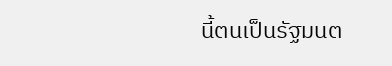นี้ตนเป็นรัฐมนต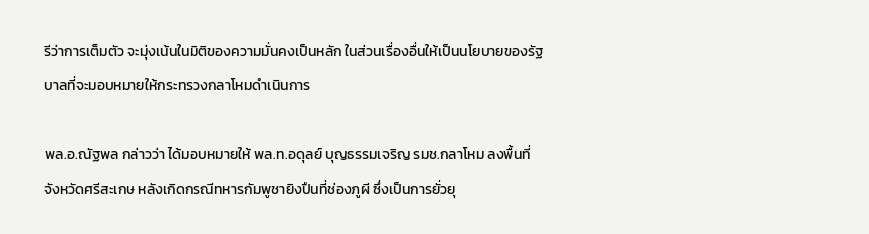รีว่าการเต็มตัว จะมุ่งเน้นในมิติของความมั่นคงเป็นหลัก ในส่วนเรื่องอื่นให้เป็นนโยบายของรัฐบาลที่จะมอบหมายให้กระทรวงกลาโหมดำเนินการ

พล.อ.ณัฐพล กล่าวว่า ได้มอบหมายให้ พล.ท.อดุลย์ บุญธรรมเจริญ รมช.กลาโหม ลงพื้นที่จังหวัดศรีสะเกษ หลังเกิดกรณีทหารกัมพูชายิงปืนที่ช่องภูผี ซึ่งเป็นการยั่วยุ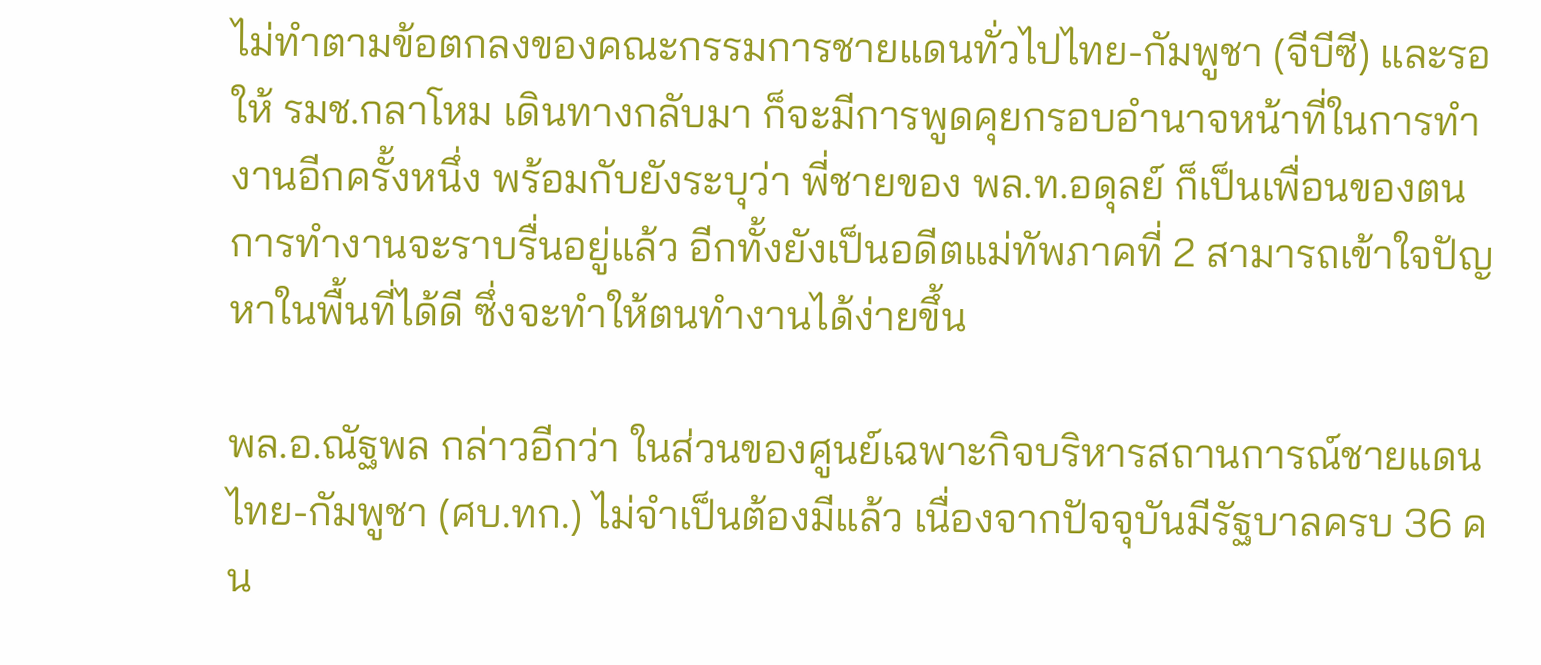ไม่ทำตามข้อตกลงของคณะกรรมการชายแดนทั่วไปไทย-กัมพูชา (จีบีซี) และรอให้ รมช.กลาโหม เดินทางกลับมา ก็จะมีการพูดคุยกรอบอำนาจหน้าที่ในการทำงานอีกครั้งหนึ่ง พร้อมกับยังระบุว่า พี่ชายของ พล.ท.อดุลย์ ก็เป็นเพื่อนของตน การทำงานจะราบรื่นอยู่แล้ว อีกทั้งยังเป็นอดีตแม่ทัพภาคที่ 2 สามารถเข้าใจปัญหาในพื้นที่ได้ดี ซึ่งจะทำให้ตนทำงานได้ง่ายขึ้น

พล.อ.ณัฐพล กล่าวอีกว่า ในส่วนของศูนย์เฉพาะกิจบริหารสถานการณ์ชายแดนไทย-กัมพูชา (ศบ.ทก.) ไม่จำเป็นต้องมีแล้ว เนื่องจากปัจจุบันมีรัฐบาลครบ 36 คน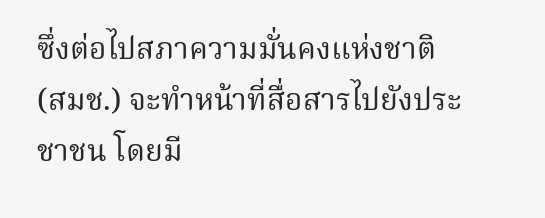ซึ่งต่อไปสภาความมั่นคงแห่งชาติ (สมช.) จะทำหน้าที่สื่อสารไปยังประชาชน โดยมี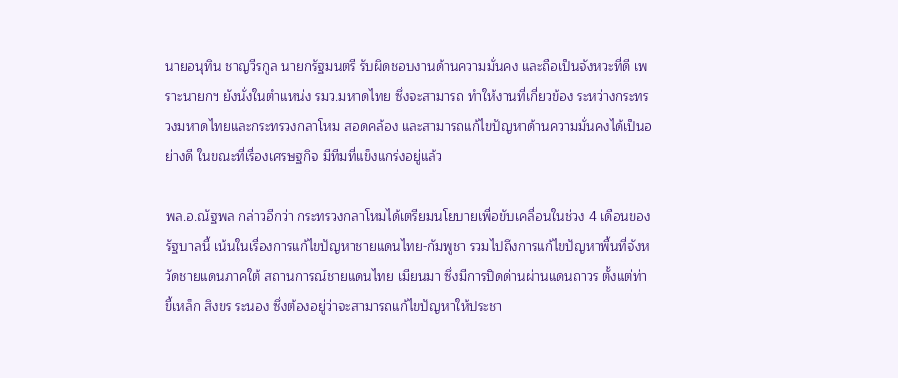นายอนุทิน ชาญวีรกูล นายกรัฐมนตรี รับผิดชอบงานด้านความมั่นคง และถือเป็นจังหวะที่ดี เพราะนายกฯ ยังนั่งในตำแหน่ง รมว.มหาดไทย ซึ่งจะสามารถ ทำให้งานที่เกี่ยวข้อง ระหว่างกระทรวงมหาดไทยและกระทรวงกลาโหม สอดคล้อง และสามารถแก้ไขปัญหาด้านความมั่นคงได้เป็นอย่างดี ในขณะที่เรื่องเศรษฐกิจ มีทีมที่แข็งแกร่งอยู่แล้ว

พล.อ.ณัฐพล กล่าวอีกว่า กระทรวงกลาโหมได้เตรียมนโยบายเพื่อขับเคลื่อนในช่วง 4 เดือนของรัฐบาลนี้ เน้นในเรื่องการแก้ไขปัญหาชายแดนไทย-กัมพูชา รวมไปถึงการแก้ไขปัญหาพื้นที่จังหวัดชายแดนภาคใต้ สถานการณ์ชายแดนไทย เมียนมา ซึ่งมีการปิดด่านผ่านแดนถาวร ตั้งแต่ท่าขี้เหล็ก สิงขร ระนอง ซึ่งต้องอยู่ว่าจะสามารถแก้ไขปัญหาให้ประชา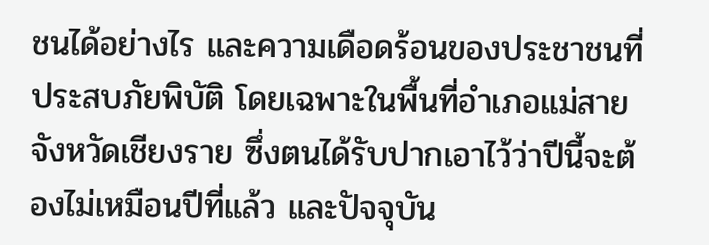ชนได้อย่างไร และความเดือดร้อนของประชาชนที่ประสบภัยพิบัติ โดยเฉพาะในพื้นที่อำเภอแม่สาย จังหวัดเชียงราย ซึ่งตนได้รับปากเอาไว้ว่าปีนี้จะต้องไม่เหมือนปีที่แล้ว และปัจจุบัน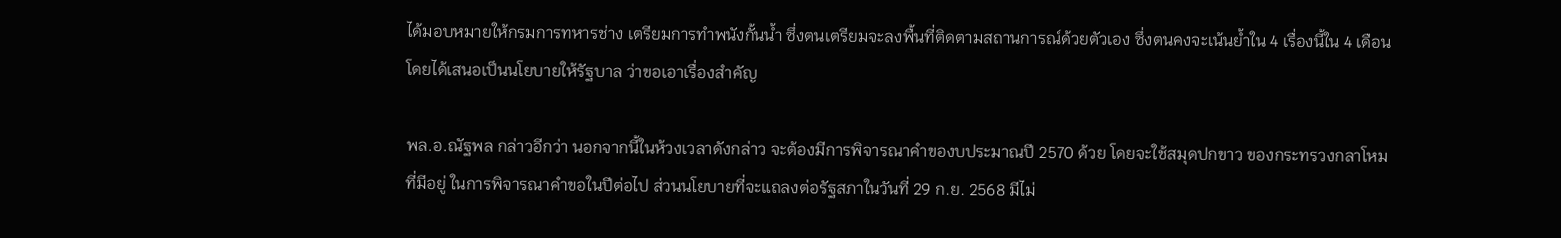ได้มอบหมายให้กรมการทหารช่าง เตรียมการทำพนังกั้นน้ำ ซึ่งตนเตรียมจะลงพื้นที่ติดตามสถานการณ์ด้วยตัวเอง ซึ่งตนคงจะเน้นย้ำใน 4 เรื่องนี้ใน 4 เดือน โดยได้เสนอเป็นนโยบายให้รัฐบาล ว่าขอเอาเรื่องสำคัญ

พล.อ.ณัฐพล กล่าวอีกว่า นอกจากนี้ในห้วงเวลาดังกล่าว จะต้องมีการพิจารณาคำของบประมาณปี 2570 ด้วย โดยจะใช้สมุดปกขาว ของกระทรวงกลาโหมที่มีอยู่ ในการพิจารณาคำขอในปีต่อไป ส่วนนโยบายที่จะแถลงต่อรัฐสภาในวันที่ 29 ก.ย. 2568 มีไม่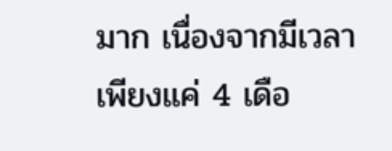มาก เนื่องจากมีเวลาเพียงแค่ 4 เดือ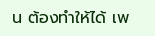น ต้องทำให้ได้ เพ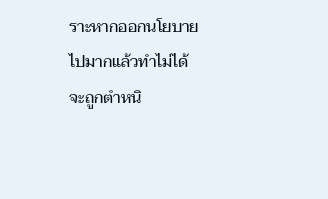ราะหากออกนโยบายไปมากแล้วทำไม่ได้จะถูกตำหนิ